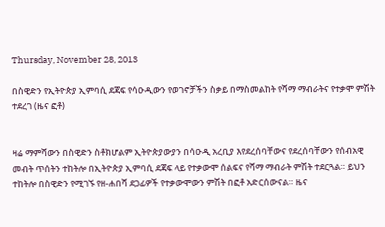Thursday, November 28, 2013

በስዊድን የኢትዮጵያ ኢምባሲ ደጃፍ የሳዑዲውን የወገኖቻችን ስቃይ በማስመልከት የሻማ ማብራትና የተቃሞ ምሽት ተደረገ (ዜና ፎቶ)


ዛሬ ማምሻውን በስዊድን ስቶክሆልም ኢትዮጵያውያን በሳዑዲ አረቢያ እየደረሰባቸውና የደረሰባቸውን የሰብአዊ መብት ጥሰትን ተከትሎ በኢትዮጵያ ኢምባሲ ደጃፍ ላይ የተቃውሞ ሰልፍና የሻማ ማብራት ምሽት ተደርጓል። ይህን ተከትሎ በስዊድን የሚገኙ የዘ-ሐበሻ ደጋፊዎች የተቃውሞውን ምሽት በፎቶ አድርሰውናል። ዜና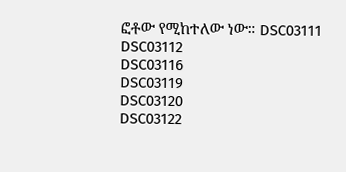ፎቶው የሚከተለው ነው። DSC03111
DSC03112
DSC03116
DSC03119
DSC03120
DSC03122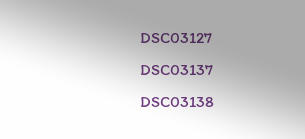DSC03127
DSC03137
DSC03138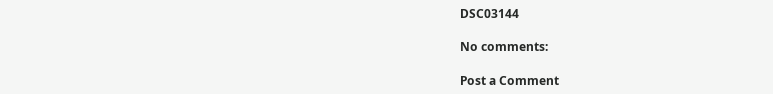DSC03144

No comments:

Post a Comment